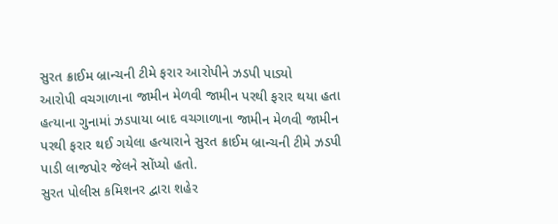સુરત ક્રાઈમ બ્રાન્ચની ટીમે ફરાર આરોપીને ઝડપી પાડ્યો
આરોપી વચગાળાના જામીન મેળવી જામીન પરથી ફરાર થયા હતા
હત્યાના ગુનામાં ઝડપાયા બાદ વચગાળાના જામીન મેળવી જામીન પરથી ફરાર થઈ ગયેલા હત્યારાને સુરત ક્રાઈમ બ્રાન્ચની ટીમે ઝડપી પાડી લાજપોર જેલને સોંપ્યો હતો.
સુરત પોલીસ કમિશનર દ્વારા શહેર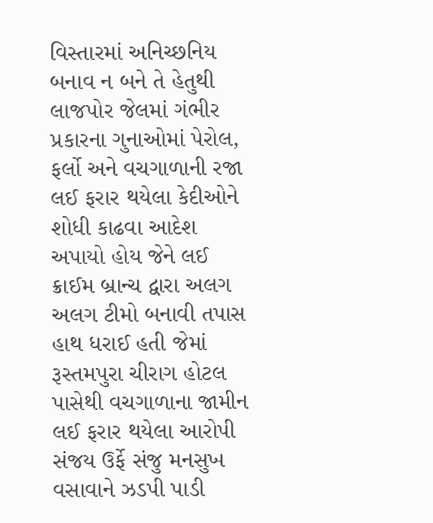વિસ્તારમાં અનિચ્છનિય બનાવ ન બને તે હેતુથી લાજપોર જેલમાં ગંભીર પ્રકારના ગુનાઓમાં પેરોલ, ફર્લો અને વચગાળાની રજા લઈ ફરાર થયેલા કેદીઓને શોધી કાઢવા આદેશ અપાયો હોય જેને લઈ ક્રાઈમ બ્રાન્ચ દ્વારા અલગ અલગ ટીમો બનાવી તપાસ હાથ ધરાઈ હતી જેમાં રૂસ્તમપુરા ચીરાગ હોટલ પાસેથી વચગાળાના જામીન લઈ ફરાર થયેલા આરોપી સંજય ઉર્ફે સંજુ મનસુખ વસાવાને ઝડપી પાડી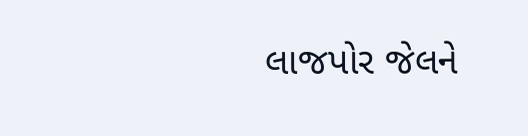લાજપોર જેલને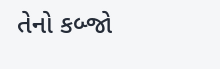તેનો કબ્જો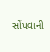સોંપવાની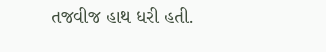તજવીજ હાથ ધરી હતી.